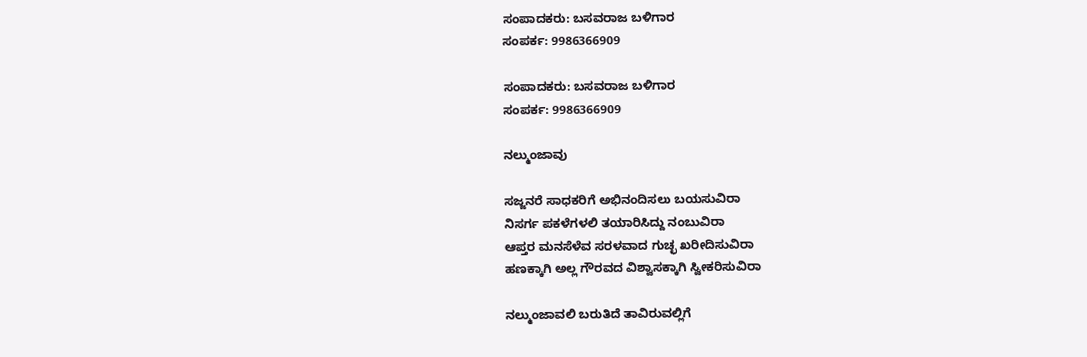ಸಂಪಾದಕರು: ಬಸವರಾಜ ಬಳಿಗಾರ
ಸಂಪರ್ಕ: 9986366909

ಸಂಪಾದಕರು: ಬಸವರಾಜ ಬಳಿಗಾರ
ಸಂಪರ್ಕ: 9986366909

ನಲ್ಮುಂಜಾವು

ಸಜ್ಜನರೆ ಸಾಧಕರಿಗೆ ಅಭಿನಂದಿಸಲು ಬಯಸುವಿರಾ
ನಿಸರ್ಗ ಪಕಳೆಗಳಲಿ ತಯಾರಿಸಿದ್ದು ನಂಬುವಿರಾ
ಆಪ್ತರ ಮನಸೆಳೆವ ಸರಳವಾದ ಗುಚ್ಛ ಖರೀದಿಸುವಿರಾ
ಹಣಕ್ಕಾಗಿ ಅಲ್ಲ ಗೌರವದ ವಿಶ್ವಾಸಕ್ಕಾಗಿ ಸ್ವೀಕರಿಸುವಿರಾ

ನಲ್ಮುಂಜಾವಲಿ ಬರುತಿದೆ ತಾವಿರುವಲ್ಲಿಗೆ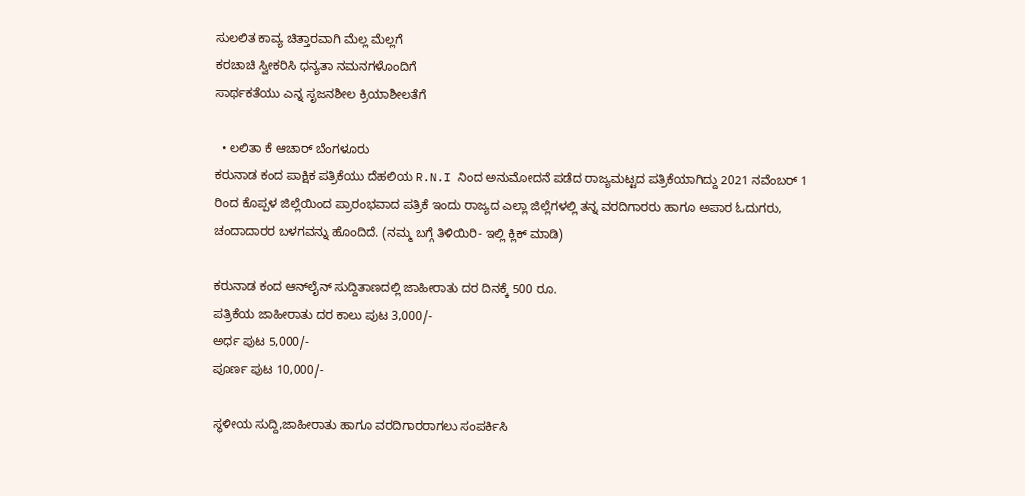ಸುಲಲಿತ ಕಾವ್ಯ ಚಿತ್ತಾರವಾಗಿ ಮೆಲ್ಲ ಮೆಲ್ಲಗೆ
ಕರಚಾಚಿ ಸ್ವೀಕರಿಸಿ ಧನ್ಯತಾ ನಮನಗಳೊಂದಿಗೆ
ಸಾರ್ಥಕತೆಯು ಎನ್ನ ಸೃಜನಶೀಲ ಕ್ರಿಯಾಶೀಲತೆಗೆ

  • ಲಲಿತಾ ಕೆ ಆಚಾರ್ ಬೆಂಗಳೂರು
ಕರುನಾಡ ಕಂದ ಪಾಕ್ಷಿಕ ಪತ್ರಿಕೆಯು ದೆಹಲಿಯ R.N.I ನಿಂದ ಅನುಮೋದನೆ ಪಡೆದ ರಾಜ್ಯಮಟ್ಟದ ಪತ್ರಿಕೆಯಾಗಿದ್ದು 2021 ನವೆಂಬರ್ 1 ರಿಂದ ಕೊಪ್ಪಳ ಜಿಲ್ಲೆಯಿಂದ ಪ್ರಾರಂಭವಾದ ಪತ್ರಿಕೆ ಇಂದು ರಾಜ್ಯದ ಎಲ್ಲಾ ಜಿಲ್ಲೆಗಳಲ್ಲಿ ತನ್ನ ವರದಿಗಾರರು ಹಾಗೂ ಅಪಾರ ಓದುಗರು, ಚಂದಾದಾರರ ಬಳಗವನ್ನು ಹೊಂದಿದೆ. (ನಮ್ಮ ಬಗ್ಗೆ ತಿಳಿಯಿರಿ- ಇಲ್ಲಿ ಕ್ಲಿಕ್‌ ಮಾಡಿ)

ಕರುನಾಡ ಕಂದ ಆನ್‌ಲೈನ್‌ ಸುದ್ದಿತಾಣದಲ್ಲಿ ಜಾಹೀರಾತು ದರ ದಿನಕ್ಕೆ 500 ರೂ.
ಪತ್ರಿಕೆಯ ಜಾಹೀರಾತು ದರ ಕಾಲು ಪುಟ 3,000/-
ಅರ್ಧ ಪುಟ 5,000/-
ಪೂರ್ಣ ಪುಟ 10,000/-

ಸ್ಥಳೀಯ ಸುದ್ದಿ,ಜಾಹೀರಾತು ಹಾಗೂ ವರದಿಗಾರರಾಗಲು ಸಂಪರ್ಕಿಸಿ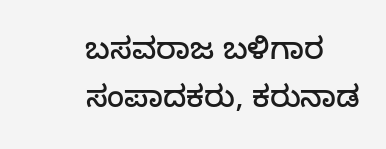ಬಸವರಾಜ ಬಳಿಗಾರ
ಸಂಪಾದಕರು, ಕರುನಾಡ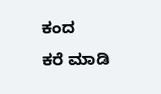ಕಂದ
ಕರೆ ಮಾಡಿ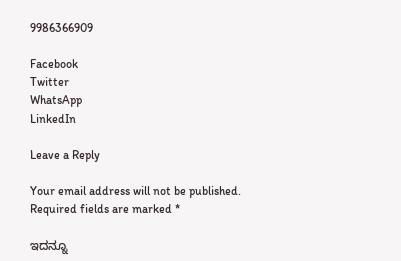9986366909

Facebook
Twitter
WhatsApp
LinkedIn

Leave a Reply

Your email address will not be published. Required fields are marked *

ಇದನ್ನೂ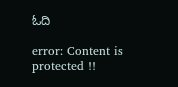ಓದಿ

error: Content is protected !!